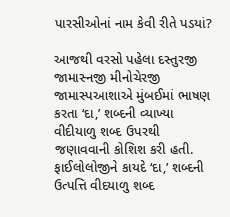પારસીઓનાં નામ કેવી રીતે પડયાં?

આજથી વરસો પહેલા દસ્તુરજી જામાસ્નજી મીનોચેરજી જામાસ્પઆશાએ મુંબઈમાં ભાષણ કરતા ‘દા‚’ શબ્દની વ્યાખ્યા વીદીયાળુ શબ્દ ઉપરથી જણાવવાની કોશિશ કરી હતી. ફાઈલોલોજીને કાયદે ‘દા‚’ શબ્દની ઉત્પત્તિ વીદયાળુ શબ્દ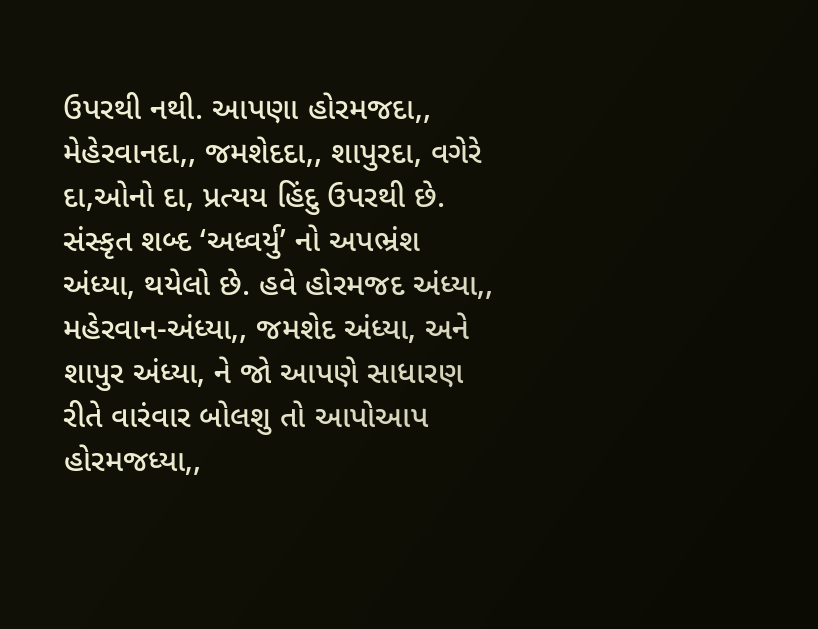ઉપરથી નથી. આપણા હોરમજદા‚, મેહેરવાનદા‚, જમશેદદા‚, શાપુરદા‚ વગેરે દા‚ઓનો દા‚ પ્રત્યય હિંદુ ઉપરથી છે. સંસ્કૃત શબ્દ ‘અધ્વર્યુ’ નો અપભ્રંશ અંધ્યા‚ થયેલો છે. હવે હોરમજદ અંધ્યા‚, મહેરવાન-અંધ્યા‚, જમશેદ અંધ્યા‚ અને શાપુર અંધ્યા‚ ને જો આપણે સાધારણ રીતે વારંવાર બોલશુ તો આપોઆપ હોરમજધ્યા‚,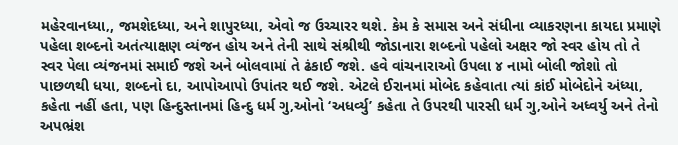મહેરવાનધ્યા‚, જમશેદધ્યા‚ અને શાપુરધ્યા‚ એવો જ ઉચ્ચારર થશે. કેમ કે સમાસ અને સંધીના વ્યાકરણના કાયદા પ્રમાણે પહેલા શબ્દનો અતંત્યાક્ષણ વ્યંજન હોય અને તેની સાથે સંશ્રીથી જોડાનારા શબ્દનો પહેલો અક્ષર જો સ્વર હોય તો તે સ્વર પેલા વ્યંજનમાં સમાઈ જશે અને બોલવામાં તે ઢંકાઈ જશે. હવે વાંચનારાઓ ઉપલા ૪ નામો બોલી જોશો તો પાછળથી ધયા‚ શબ્દનો દા‚ આપોઆપો ઉપાંતર થઈ જશે. એટલે ઈરાનમાં મોબેદ કહેવાતા ત્યાં કાંઈ મોબેદોને અંધ્યા‚ કહેતા નહીં હતા, પણ હિન્દુસ્તાનમાં હિન્દુ ધર્મ ગુ‚ઓનો ‘અધર્વ્યુ’ કહેતા તે ઉપરથી પારસી ધર્મ ગુ‚ઓને અધ્વર્યુ અને તેનો અપભ્રંશ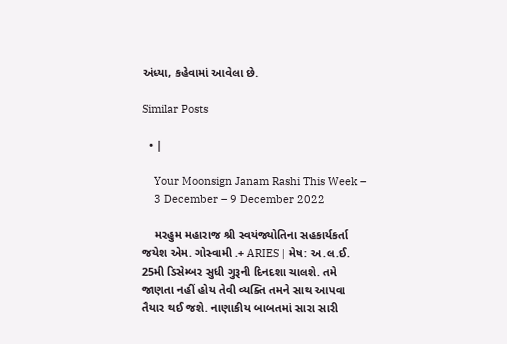અંધ્યા‚ કહેવામાં આવેલા છે.

Similar Posts

  • |

    Your Moonsign Janam Rashi This Week –
    3 December – 9 December 2022

    મરહુમ મહારાજ શ્રી સ્વયંજ્યોતિના સહકાર્યકર્તા જયેશ એમ. ગોસ્વામી .+ ARIES | મેષ: અ.લ.ઈ. 25મી ડિસેમ્બર સુધી ગુરૂની દિનદશા ચાલશે. તમે જાણતા નહીં હોય તેવી વ્યક્તિ તમને સાથ આપવા તૈયાર થઈ જશે. નાણાકીય બાબતમાં સારા સારી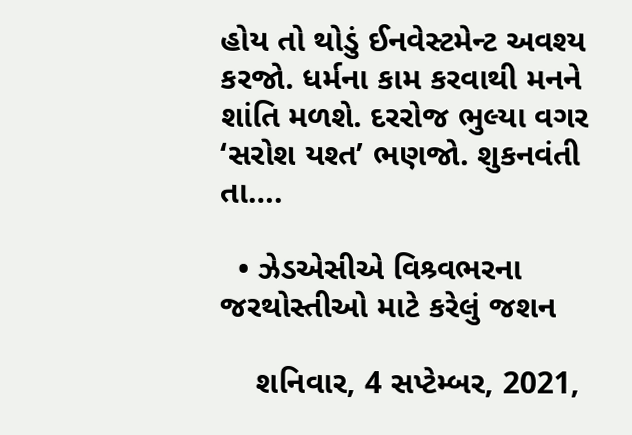હોય તો થોડું ઈનવેસ્ટમેન્ટ અવશ્ય કરજો. ધર્મના કામ કરવાથી મનને શાંતિ મળશે. દરરોજ ભુલ્યા વગર ‘સરોશ યશ્ત’ ભણજો. શુકનવંતી તા….

  • ઝેડએસીએ વિશ્ર્વભરના જરથોસ્તીઓ માટે કરેલું જશન

    શનિવાર, 4 સપ્ટેમ્બર, 2021,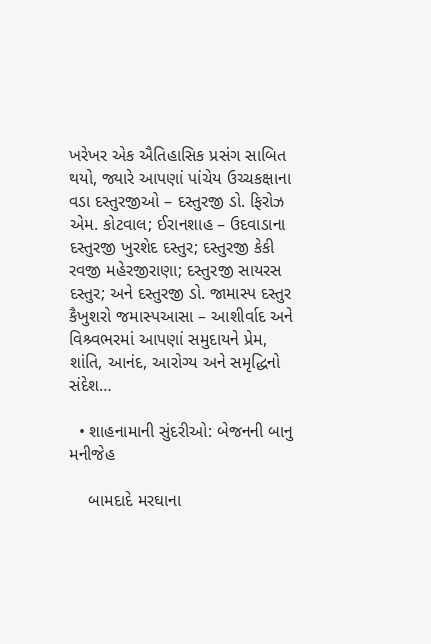ખરેખર એક ઐતિહાસિક પ્રસંગ સાબિત થયો, જ્યારે આપણાં પાંચેય ઉચ્ચકક્ષાના વડા દસ્તુરજીઓ – દસ્તુરજી ડો. ફિરોઝ એમ. કોટવાલ; ઈરાનશાહ – ઉદવાડાના દસ્તુરજી ખુરશેદ દસ્તુર; દસ્તુરજી કેકી રવજી મહેરજીરાણા; દસ્તુરજી સાયરસ દસ્તુર; અને દસ્તુરજી ડો. જામાસ્પ દસ્તુર કૈખુશરો જમાસ્પઆસા – આશીર્વાદ અને વિશ્ર્વભરમાં આપણાં સમુદાયને પ્રેમ, શાંતિ, આનંદ, આરોગ્ય અને સમૃદ્ધિનો સંદેશ…

  • શાહનામાની સુંદરીઓ: બેજનની બાનુ મનીજેહ

    બામદાદે મરઘાના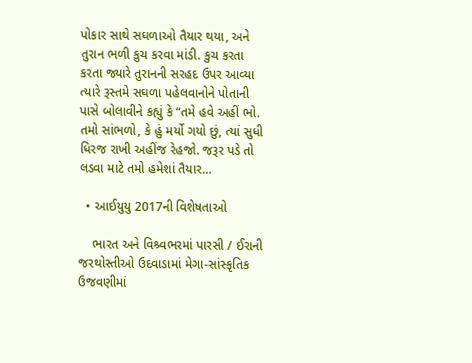પોકાર સાથે સઘળાઓ તૈયાર થયા, અને તુરાન ભળી કુચ કરવા માંડી. કુચ કરતા કરતા જ્યારે તુરાનની સરહદ ઉપર આવ્યા ત્યારે રૂસ્તમે સઘળા પહેલવાનોને પોતાની પાસે બોલાવીને કહ્યું કે “તમે હવે અહીં ભો. તમો સાંભળો, કે હું મર્યો ગયો છું, ત્યાં સુધી ધિરજ રાખી અહીંજ રેહજો. જરૂર પડે તો લડવા માટે તમો હમેશાં તૈયાર…

  • આઈયુયુ 2017ની વિશેષતાઓ

    ભારત અને વિશ્ર્વભરમાં પારસી / ઈરાની જરથોસ્તીઓ ઉદવાડામાં મેગા-સાંસ્કૃતિક ઉજવણીમાં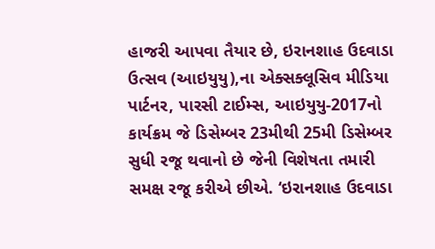હાજરી આપવા તૈયાર છે, ઇરાનશાહ ઉદવાડા ઉત્સવ (આઇયુયુ),ના એક્સક્લૂસિવ મીડિયા પાર્ટનર, પારસી ટાઈમ્સ, આઇયુયુ-2017નો કાર્યક્રમ જે ડિસેમ્બર 23મીથી 25મી ડિસેમ્બર સુધી રજૂ થવાનો છે જેની વિશેષતા તમારી સમક્ષ રજૂ કરીએ છીએ. ‘ઇરાનશાહ ઉદવાડા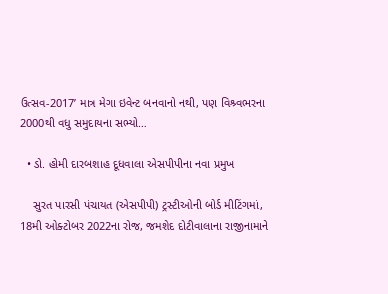ઉત્સવ-2017’ માત્ર મેગા ઇવેન્ટ બનવાનો નથી, પણ વિશ્ર્વભરના 2000થી વધુ સમુદાયના સભ્યો…

  • ડો. હોમી દારબશાહ દૂધવાલા એસપીપીના નવા પ્રમુખ

    સુરત પારસી પંચાયત (એસપીપી) ટ્રસ્ટીઓની બોર્ડ મીટિંગમાં, 18મી ઓક્ટોબર 2022ના રોજ, જમશેદ દોટીવાલાના રાજીનામાને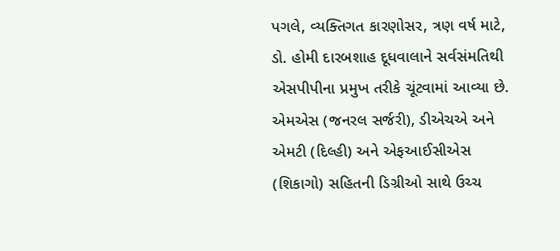પગલે, વ્યક્તિગત કારણોસર, ત્રણ વર્ષ માટે, ડો. હોમી દારબશાહ દૂધવાલાને સર્વસંમતિથી એસપીપીના પ્રમુખ તરીકે ચૂંટવામાં આવ્યા છે. એમએસ (જનરલ સર્જરી), ડીએચએ અને એમટી (દિલ્હી) અને એફઆઈસીએસ (શિકાગો) સહિતની ડિગ્રીઓ સાથે ઉચ્ચ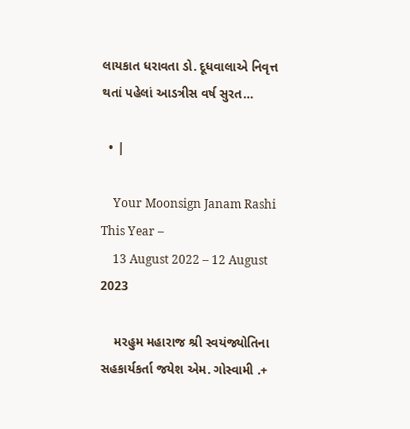લાયકાત ધરાવતા ડો. દૂધવાલાએ નિવૃત્ત થતાં પહેલાં આડત્રીસ વર્ષ સુરત…

  • |

    Your Moonsign Janam Rashi This Year –
    13 August 2022 – 12 August 2023

    મરહુમ મહારાજ શ્રી સ્વયંજ્યોતિના સહકાર્યકર્તા જયેશ એમ. ગોસ્વામી .+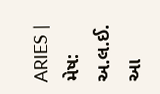ARIES | મેષ: અ.લ.ઈ. આ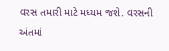વરસ તમારી માટે મધ્યમ જશે. વરસની અંતમાં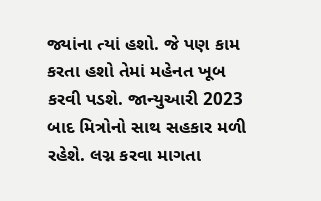જ્યાંના ત્યાં હશો. જે પણ કામ કરતા હશો તેમાં મહેનત ખૂબ કરવી પડશે. જાન્યુઆરી 2023 બાદ મિત્રોનો સાથ સહકાર મળી રહેશે. લગ્ન કરવા માગતા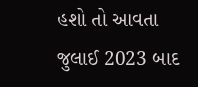હશો તો આવતા જુલાઈ 2023 બાદ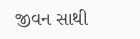જીવન સાથી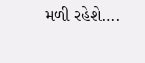મળી રહેશે….